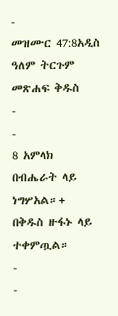-
መዝሙር 47:8አዲስ ዓለም ትርጉም መጽሐፍ ቅዱስ
-
-
8 አምላክ በብሔራት ላይ ነግሦአል።+
በቅዱስ ዙፋኑ ላይ ተቀምጧል።
-
-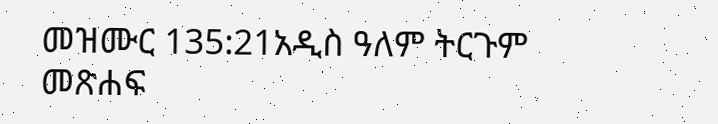መዝሙር 135:21አዲስ ዓለም ትርጉም መጽሐፍ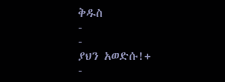ቅዱስ
-
-
ያህን አወድሱ!+
-